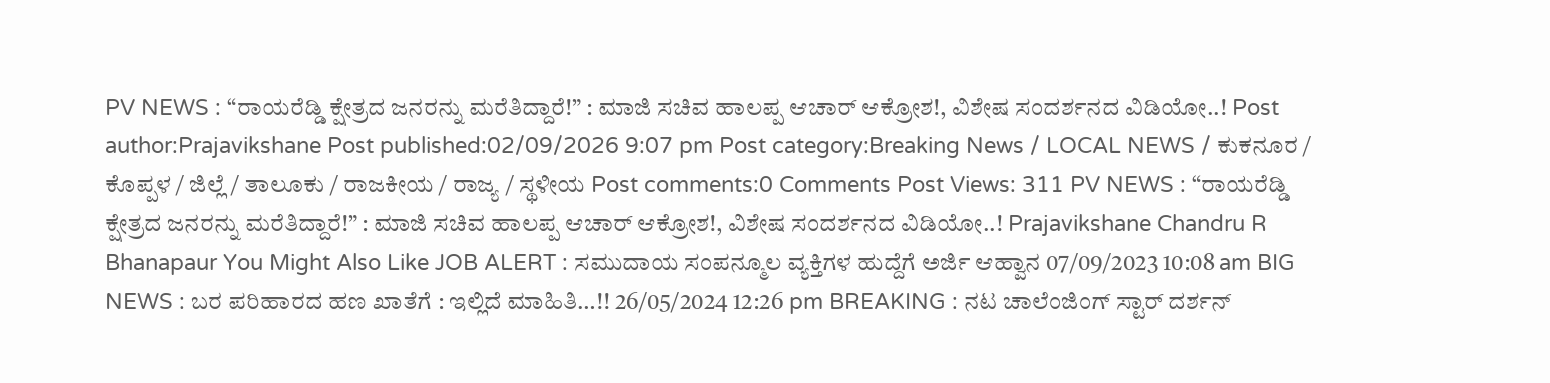PV NEWS : “ರಾಯರೆಡ್ಡಿ ಕ್ಷೇತ್ರದ ಜನರನ್ನು ಮರೆತಿದ್ದಾರೆ!” : ಮಾಜಿ ಸಚಿವ ಹಾಲಪ್ಪ ಆಚಾರ್ ಆಕ್ರೋಶ!, ವಿಶೇಷ ಸಂದರ್ಶನದ ವಿಡಿಯೋ..! Post author:Prajavikshane Post published:02/09/2026 9:07 pm Post category:Breaking News / LOCAL NEWS / ಕುಕನೂರ / ಕೊಪ್ಪಳ / ಜಿಲ್ಲೆ / ತಾಲೂಕು / ರಾಜಕೀಯ / ರಾಜ್ಯ / ಸ್ಥಳೀಯ Post comments:0 Comments Post Views: 311 PV NEWS : “ರಾಯರೆಡ್ಡಿ ಕ್ಷೇತ್ರದ ಜನರನ್ನು ಮರೆತಿದ್ದಾರೆ!” : ಮಾಜಿ ಸಚಿವ ಹಾಲಪ್ಪ ಆಚಾರ್ ಆಕ್ರೋಶ!, ವಿಶೇಷ ಸಂದರ್ಶನದ ವಿಡಿಯೋ..! Prajavikshane Chandru R Bhanapaur You Might Also Like JOB ALERT : ಸಮುದಾಯ ಸಂಪನ್ಮೂಲ ವ್ಯಕ್ತಿಗಳ ಹುದ್ದೆಗೆ ಅರ್ಜಿ ಆಹ್ವಾನ 07/09/2023 10:08 am BIG NEWS : ಬರ ಪರಿಹಾರದ ಹಣ ಖಾತೆಗೆ : ಇಲ್ಲಿದೆ ಮಾಹಿತಿ…!! 26/05/2024 12:26 pm BREAKING : ನಟ ಚಾಲೆಂಜಿಂಗ್ ಸ್ಟಾರ್ ದರ್ಶನ್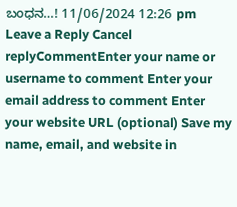ಬಂಧನ…! 11/06/2024 12:26 pm Leave a Reply Cancel replyCommentEnter your name or username to comment Enter your email address to comment Enter your website URL (optional) Save my name, email, and website in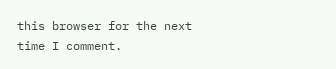this browser for the next time I comment.